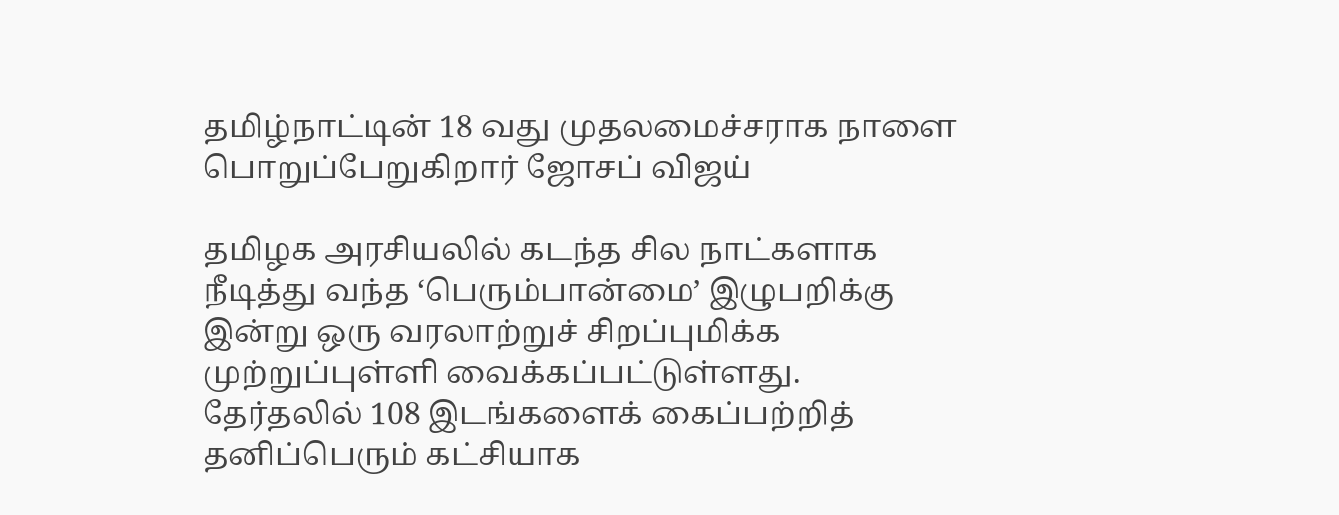தமிழ்நாட்டின் 18 வது முதலமைச்சராக நாளை பொறுப்பேறுகிறார் ஜோசப் விஜய்

தமிழக அரசியலில் கடந்த சில நாட்களாக நீடித்து வந்த ‘பெரும்பான்மை’ இழுபறிக்கு இன்று ஒரு வரலாற்றுச் சிறப்புமிக்க முற்றுப்புள்ளி வைக்கப்பட்டுள்ளது. தேர்தலில் 108 இடங்களைக் கைப்பற்றித் தனிப்பெரும் கட்சியாக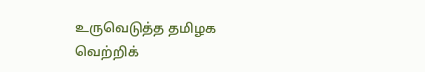உருவெடுத்த தமிழக வெற்றிக்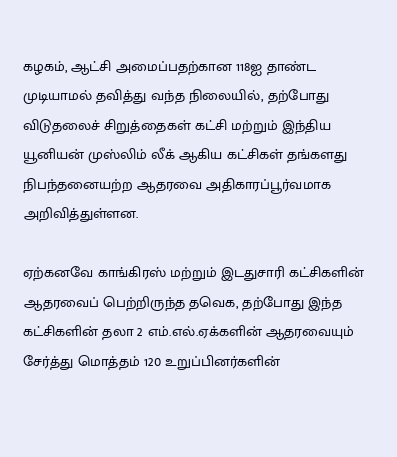கழகம், ஆட்சி அமைப்பதற்கான 118ஐ தாண்ட முடியாமல் தவித்து வந்த நிலையில், தற்போது விடுதலைச் சிறுத்தைகள் கட்சி மற்றும் இந்திய யூனியன் முஸ்லிம் லீக் ஆகிய கட்சிகள் தங்களது நிபந்தனையற்ற ஆதரவை அதிகாரப்பூர்வமாக அறிவித்துள்ளன.

ஏற்கனவே காங்கிரஸ் மற்றும் இடதுசாரி கட்சிகளின் ஆதரவைப் பெற்றிருந்த தவெக, தற்போது இந்த கட்சிகளின் தலா 2 எம்.எல்.ஏக்களின் ஆதரவையும் சேர்த்து மொத்தம் 120 உறுப்பினர்களின்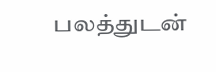பலத்துடன்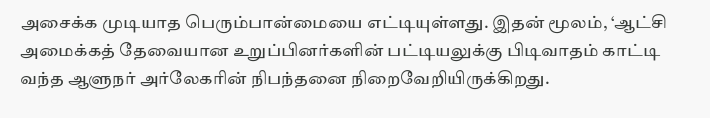அசைக்க முடியாத பெரும்பான்மையை எட்டியுள்ளது. இதன் மூலம், ‘ஆட்சி அமைக்கத் தேவையான உறுப்பினர்களின் பட்டியலுக்கு பிடிவாதம் காட்டி வந்த ஆளுநர் அர்லேகரின் நிபந்தனை நிறைவேறியிருக்கிறது.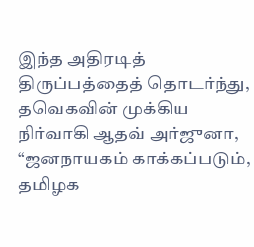இந்த அதிரடித் திருப்பத்தைத் தொடர்ந்து, தவெகவின் முக்கிய நிர்வாகி ஆதவ் அர்ஜுனா, “ஜனநாயகம் காக்கப்படும், தமிழக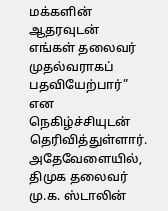மக்களின் ஆதரவுடன் எங்கள் தலைவர் முதல்வராகப் பதவியேற்பார்” என நெகிழ்ச்சியுடன் தெரிவித்துள்ளார். அதேவேளையில், திமுக தலைவர் மு.க. ஸ்டாலின்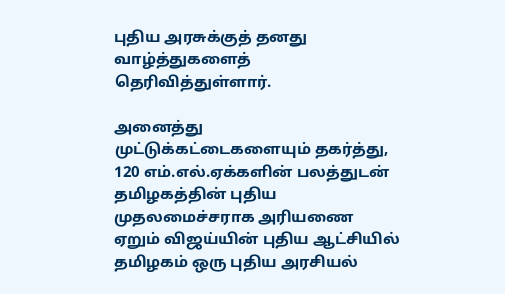புதிய அரசுக்குத் தனது வாழ்த்துகளைத் தெரிவித்துள்ளார்.

அனைத்து முட்டுக்கட்டைகளையும் தகர்த்து, 120 எம்.எல்.ஏக்களின் பலத்துடன் தமிழகத்தின் புதிய முதலமைச்சராக அரியணை ஏறும் விஜய்யின் புதிய ஆட்சியில் தமிழகம் ஒரு புதிய அரசியல்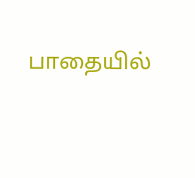பாதையில்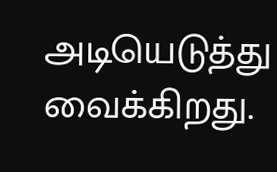அடியெடுத்து வைக்கிறது.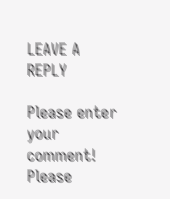LEAVE A REPLY

Please enter your comment!
Please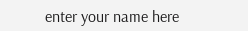enter your name here